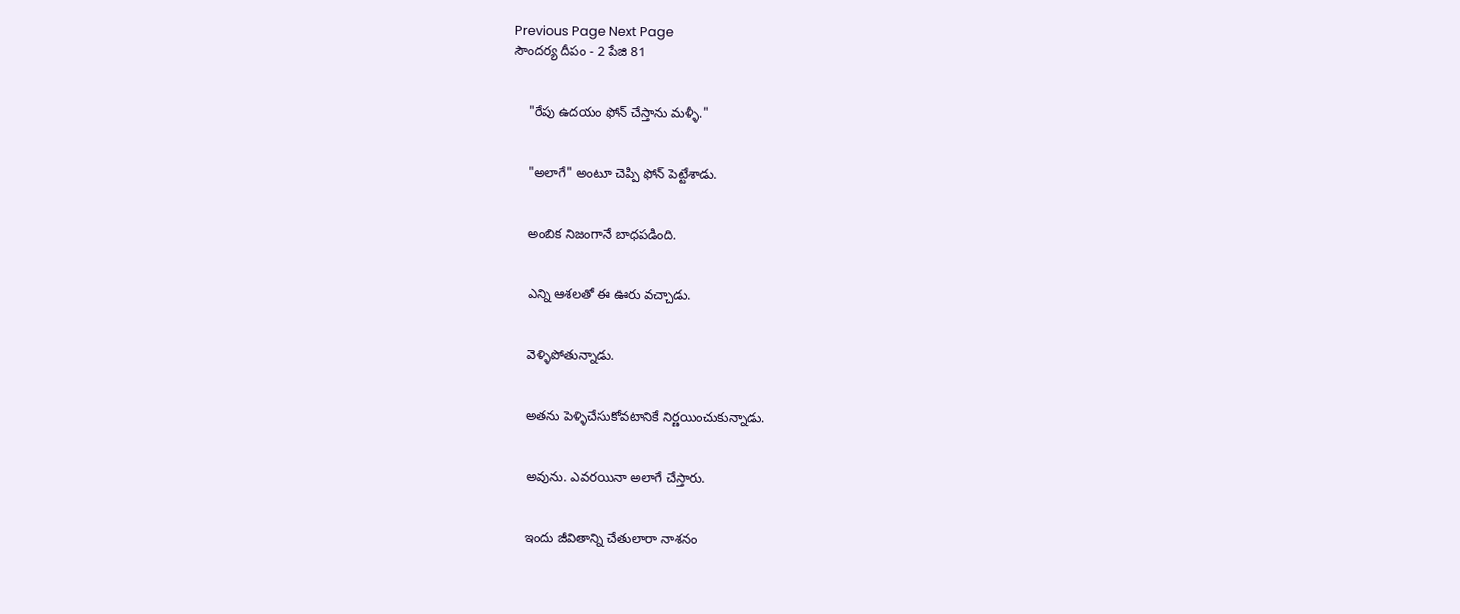Previous Page Next Page
సౌందర్య దీపం - 2 పేజి 81


    "రేపు ఉదయం ఫోన్ చేస్తాను మళ్ళీ."


    "అలాగే" అంటూ చెప్పి ఫోన్ పెట్టేశాడు.


    అంబిక నిజంగానే బాధపడింది.


    ఎన్ని ఆశలతో ఈ ఊరు వచ్చాడు.


    వెళ్ళిపోతున్నాడు.


    అతను పెళ్ళిచేసుకోవటానికే నిర్ణయించుకున్నాడు.


    అవును. ఎవరయినా అలాగే చేస్తారు.


    ఇందు జీవితాన్ని చేతులారా నాశనం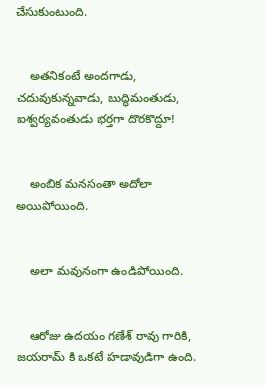చేసుకుంటుంది.


    అతనికంటే అందగాడు, చదువుకున్నవాడు, బుద్ధిమంతుడు, ఐశ్వర్యవంతుడు భర్తగా దొరకొద్దూ!


    అంబిక మనసంతా అదోలా అయిపోయింది.


    అలా మవునంగా ఉండిపోయింది.


    ఆరోజు ఉదయం గణేశ్ రావు గారికి, జయరామ్ కి ఒకటే హడావుడిగా ఉంది.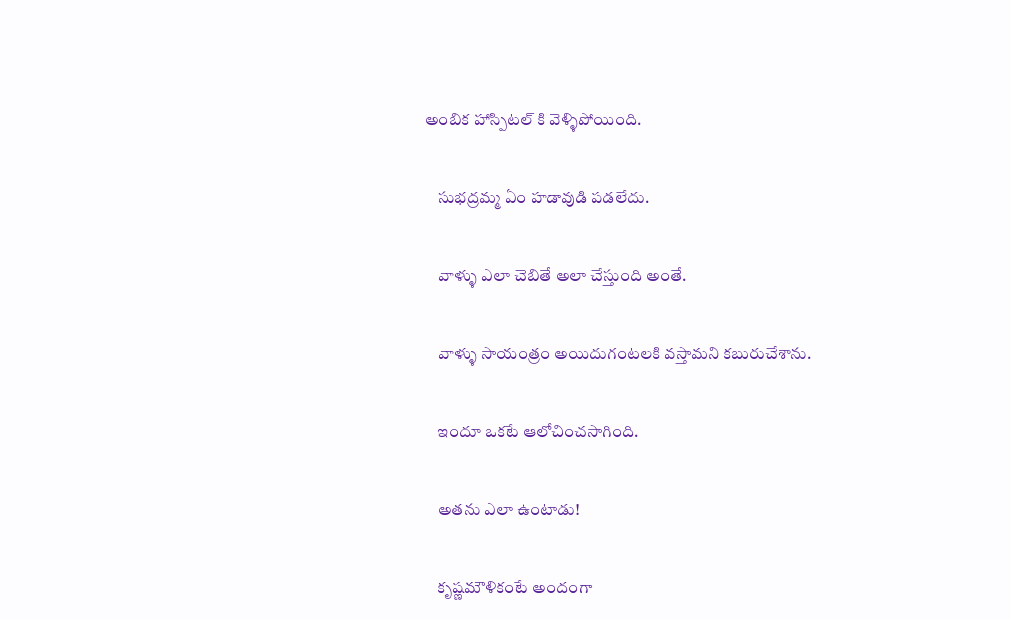అంబిక హాస్పిటల్ కి వెళ్ళిపోయింది.


    సుభద్రమ్మ ఏం హడావుడి పడలేదు.


    వాళ్ళు ఎలా చెబితే అలా చేస్తుంది అంతే.


    వాళ్ళు సాయంత్రం అయిదుగంటలకి వస్తామని కబురుచేశాను.


    ఇందూ ఒకటే ఆలోచించసాగింది.


    అతను ఎలా ఉంటాడు!


    కృష్ణమౌళికంటే అందంగా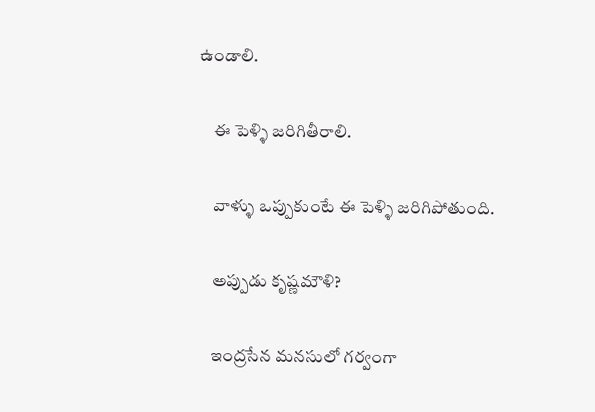ఉండాలి.


    ఈ పెళ్ళి జరిగితీరాలి.


    వాళ్ళు ఒప్పుకుంటే ఈ పెళ్ళి జరిగిపోతుంది.


    అప్పుడు కృష్ణమౌళి?


    ఇంద్రసేన మనసులో గర్వంగా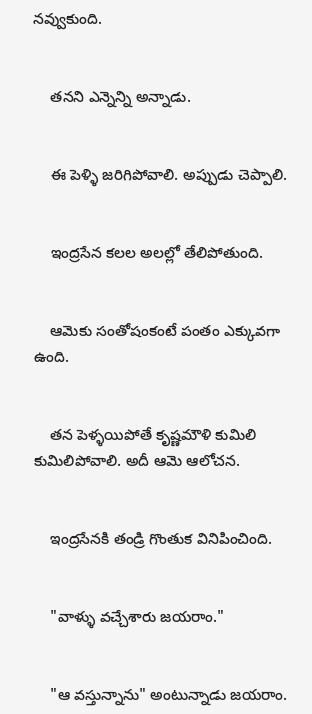నవ్వుకుంది.


    తనని ఎన్నెన్ని అన్నాడు.


    ఈ పెళ్ళి జరిగిపోవాలి. అప్పుడు చెప్పాలి.


    ఇంద్రసేన కలల అలల్లో తేలిపోతుంది.


    ఆమెకు సంతోషంకంటే పంతం ఎక్కువగా ఉంది.


    తన పెళ్ళయిపోతే కృష్ణమౌళి కుమిలి కుమిలిపోవాలి. అదీ ఆమె ఆలోచన.


    ఇంద్రసేనకి తండ్రి గొంతుక వినిపించింది.


    "వాళ్ళు వచ్చేశారు జయరాం."


    "ఆ వస్తున్నాను" అంటున్నాడు జయరాం.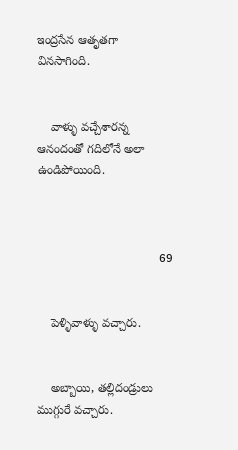ఇంద్రసేన ఆతృతగా వినసాగింది.


    వాళ్ళు వచ్చేశారన్న ఆనందంతో గదిలోనే అలా ఉండిపోయింది.



                                    69


    పెళ్ళివాళ్ళు వచ్చారు.


    అబ్బాయి, తల్లిదండ్రులు ముగ్గురే వచ్చారు.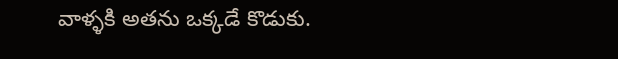వాళ్ళకి అతను ఒక్కడే కొడుకు.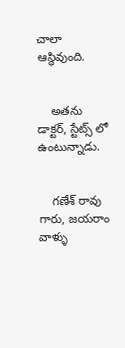చాలా ఆస్థివుంది.


    అతను డాక్టర్, స్టేట్స్ లో ఉంటున్నాడు.


    గణేశ్ రావు గారు, జయరాం వాళ్ళు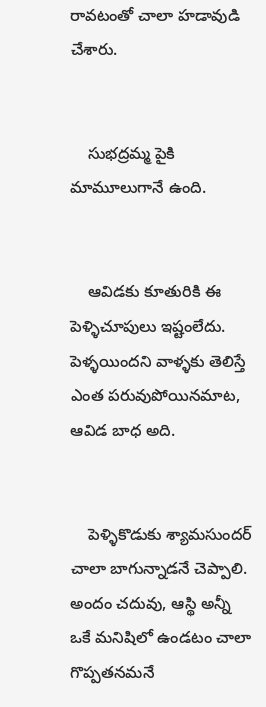రావటంతో చాలా హడావుడి చేశారు.


    సుభద్రమ్మ పైకి మామూలుగానే ఉంది.


    ఆవిడకు కూతురికి ఈ పెళ్ళిచూపులు ఇష్టంలేదు. పెళ్ళయిందని వాళ్ళకు తెలిస్తే ఎంత పరువుపోయినమాట, ఆవిడ బాధ అది.


    పెళ్ళికొడుకు శ్యామసుందర్ చాలా బాగున్నాడనే చెప్పాలి. అందం చదువు, ఆస్థి అన్నీ ఒకే మనిషిలో ఉండటం చాలా గొప్పతనమనే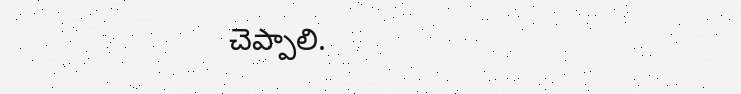చెప్పాలి.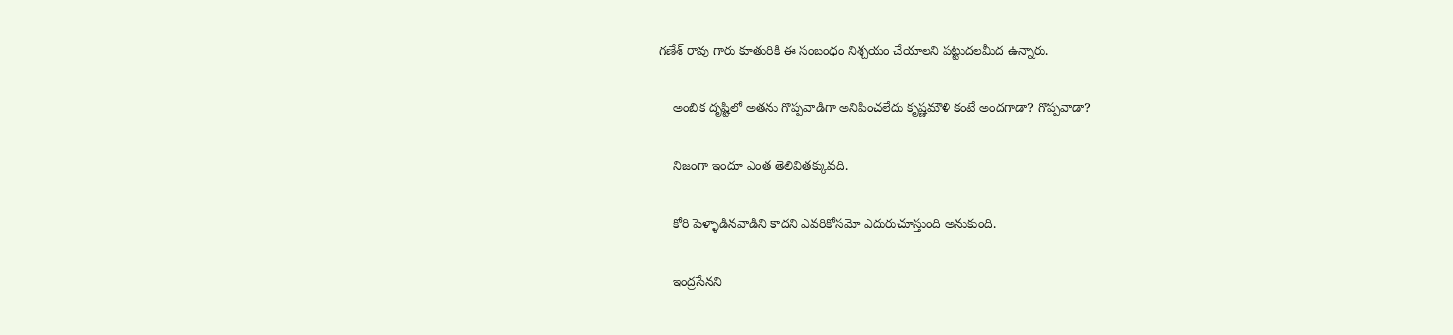గణేశ్ రావు గారు కూతురికి ఈ సంబంధం నిశ్చయం చేయాలని పట్టుదలమీద ఉన్నారు.


    అంబిక దృష్టిలో అతను గొప్పవాడిగా అనిపించలేదు కృష్ణమౌళి కంటే అందగాడా? గొప్పవాడా?


    నిజంగా ఇందూ ఎంత తెలివితక్కువది.


    కోరి పెళ్ళాడినవాడిని కాదని ఎవరికోసమో ఎదురుచూస్తుంది అనుకుంది.


    ఇంద్రసేనని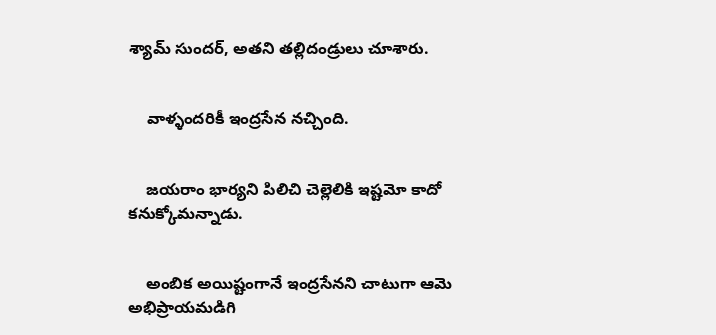శ్యామ్ సుందర్, అతని తల్లిదండ్రులు చూశారు.


    వాళ్ళందరికీ ఇంద్రసేన నచ్చింది.


    జయరాం భార్యని పిలిచి చెల్లెలికి ఇష్టమో కాదో కనుక్కోమన్నాడు.


    అంబిక అయిష్టంగానే ఇంద్రసేనని చాటుగా ఆమె అభిప్రాయమడిగి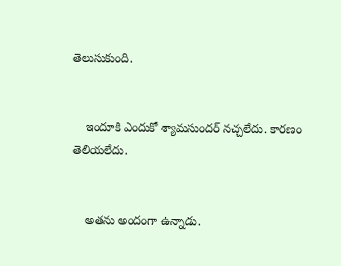తెలుసుకుంది.


    ఇందూకి ఎందుకో శ్యామసుందర్ నచ్చలేదు. కారణం తెలియలేదు.


    అతను అందంగా ఉన్నాడు.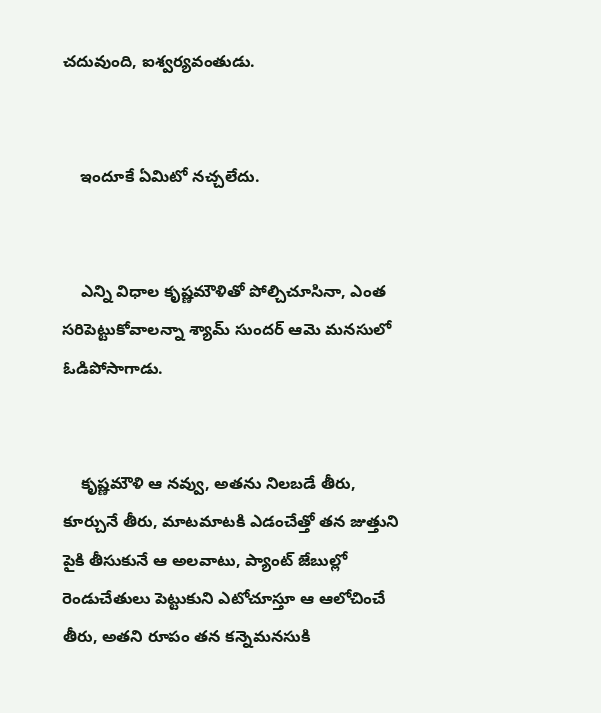చదువుంది, ఐశ్వర్యవంతుడు.


    ఇందూకే ఏమిటో నచ్చలేదు.


    ఎన్ని విధాల కృష్ణమౌళితో పోల్చిచూసినా, ఎంత సరిపెట్టుకోవాలన్నా శ్యామ్ సుందర్ ఆమె మనసులో ఓడిపోసాగాడు.


    కృష్ణమౌళి ఆ నవ్వు, అతను నిలబడే తీరు, కూర్చునే తీరు, మాటమాటకి ఎడంచేత్తో తన జుత్తుని పైకి తీసుకునే ఆ అలవాటు, ప్యాంట్ జేబుల్లో రెండుచేతులు పెట్టుకుని ఎటోచూస్తూ ఆ ఆలోచించే తీరు, అతని రూపం తన కన్నెమనసుకి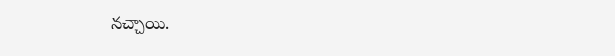నచ్చాయి.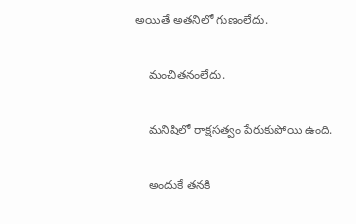అయితే అతనిలో గుణంలేదు.


    మంచితనంలేదు.


    మనిషిలో రాక్షసత్వం పేరుకుపోయి ఉంది.


    అందుకే తనకి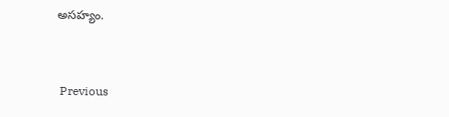అసహ్యం.


 Previous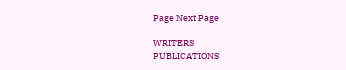Page Next Page

WRITERS
PUBLICATIONS